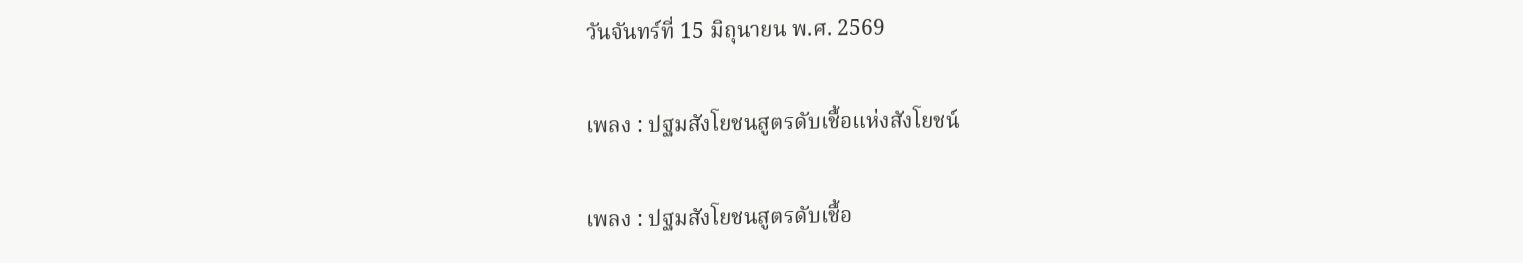วันจันทร์ที่ 15 มิถุนายน พ.ศ. 2569

เพลง : ปฐมสังโยชนสูตรดับเชื้อแห่งสังโยชน์

เพลง : ปฐมสังโยชนสูตรดับเชื้อ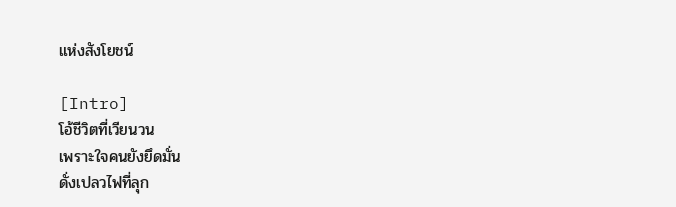แห่งสังโยชน์

[Intro]
โอ้ชีวิตที่เวียนวน
เพราะใจคนยังยึดมั่น
ดั่งเปลวไฟที่ลุก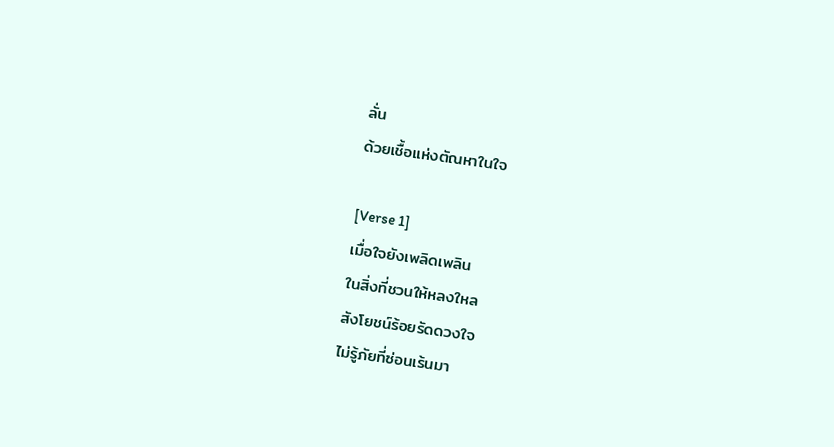ลั่น
ด้วยเชื้อแห่งตัณหาในใจ

[Verse 1]
เมื่อใจยังเพลิดเพลิน
ในสิ่งที่ชวนให้หลงใหล
สังโยชน์ร้อยรัดดวงใจ
ไม่รู้ภัยที่ซ่อนเร้นมา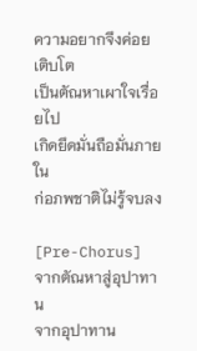ความอยากจึงค่อยเติบโต
เป็นตัณหาเผาใจเรื่อยไป
เกิดยึดมั่นถือมั่นภายใน
ก่อภพชาติไม่รู้จบลง

[Pre-Chorus]
จากตัณหาสู่อุปาทาน
จากอุปาทาน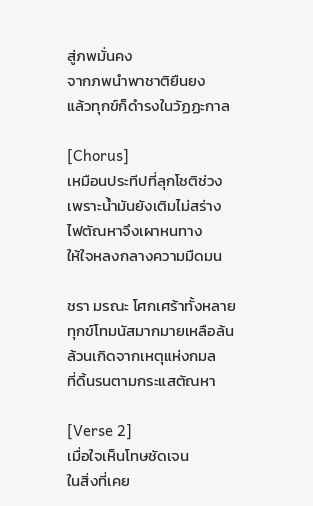สู่ภพมั่นคง
จากภพนำพาชาติยืนยง
แล้วทุกข์ก็ดำรงในวัฏฏะกาล

[Chorus]
เหมือนประทีปที่ลุกโชติช่วง
เพราะน้ำมันยังเติมไม่สร่าง
ไฟตัณหาจึงเผาหนทาง
ให้ใจหลงกลางความมืดมน

ชรา มรณะ โศกเศร้าทั้งหลาย
ทุกข์โทมนัสมากมายเหลือล้น
ล้วนเกิดจากเหตุแห่งกมล
ที่ดิ้นรนตามกระแสตัณหา

[Verse 2]
เมื่อใจเห็นโทษชัดเจน
ในสิ่งที่เคย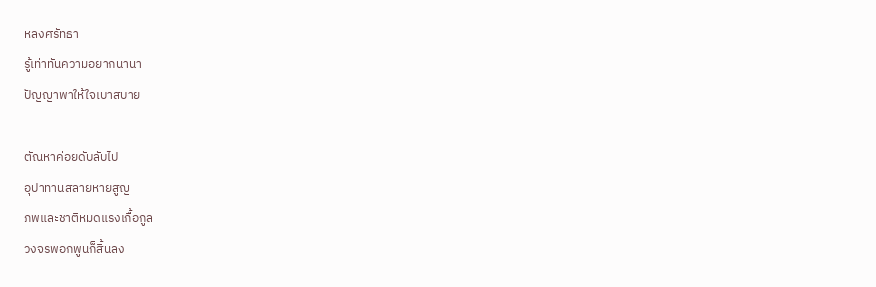หลงศรัทธา
รู้เท่าทันความอยากนานา
ปัญญาพาให้ใจเบาสบาย

ตัณหาค่อยดับลับไป
อุปาทานสลายหายสูญ
ภพและชาติหมดแรงเกื้อกูล
วงจรพอกพูนก็สิ้นลง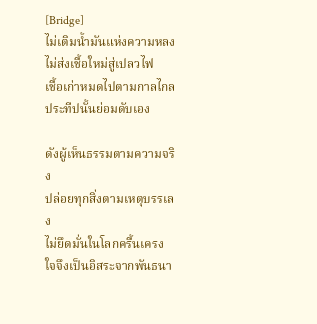[Bridge]
ไม่เติมน้ำมันแห่งความหลง
ไม่ส่งเชื้อใหม่สู่เปลวไฟ
เชื้อเก่าหมดไปตามกาลไกล
ประทีปนั้นย่อมดับเอง

ดังผู้เห็นธรรมตามความจริง
ปล่อยทุกสิ่งตามเหตุบรรเลง
ไม่ยึดมั่นในโลกครื้นเครง
ใจจึงเป็นอิสระจากพันธนา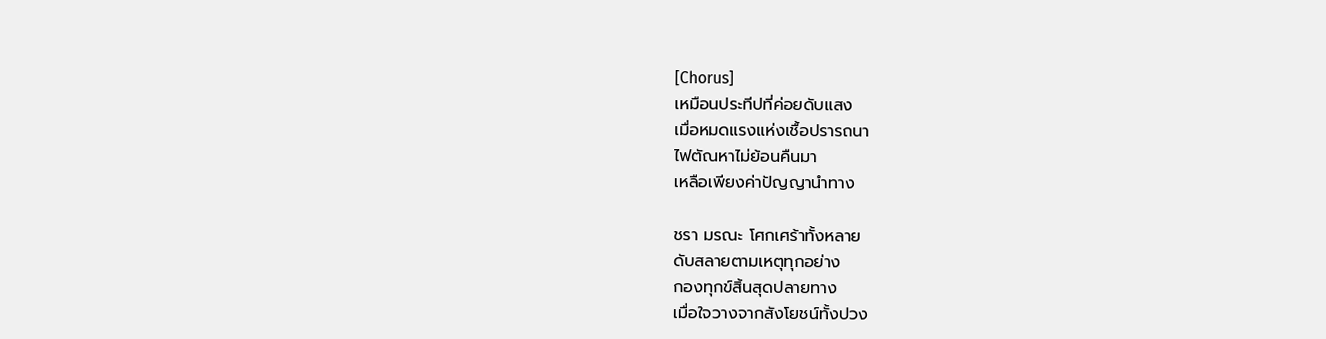[Chorus]
เหมือนประทีปที่ค่อยดับแสง
เมื่อหมดแรงแห่งเชื้อปรารถนา
ไฟตัณหาไม่ย้อนคืนมา
เหลือเพียงค่าปัญญานำทาง

ชรา มรณะ โศกเศร้าทั้งหลาย
ดับสลายตามเหตุทุกอย่าง
กองทุกข์สิ้นสุดปลายทาง
เมื่อใจวางจากสังโยชน์ทั้งปวง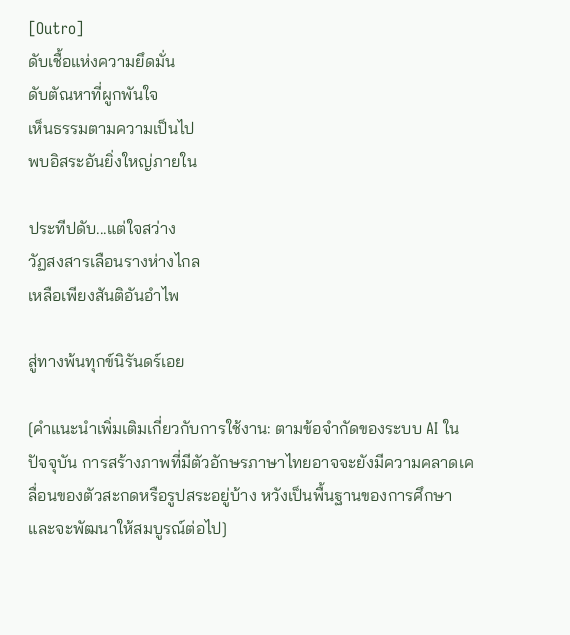[Outro]
ดับเชื้อแห่งความยึดมั่น
ดับตัณหาที่ผูกพันใจ
เห็นธรรมตามความเป็นไป
พบอิสระอันยิ่งใหญ่ภายใน

ประทีปดับ...แต่ใจสว่าง
วัฏสงสารเลือนรางห่างไกล
เหลือเพียงสันติอันอำไพ

สู่ทางพ้นทุกข์นิรันดร์เอย

[คำแนะนำเพิ่มเติมเกี่ยวกับการใช้งาน: ตามข้อจำกัดของระบบ AI ในปัจจุบัน การสร้างภาพที่มีตัวอักษรภาษาไทยอาจจะยังมีความคลาดเคลื่อนของตัวสะกดหรือรูปสระอยู่บ้าง หวังเป็นพื้นฐานของการศึกษาและจะพัฒนาให้สมบูรณ์ต่อไป]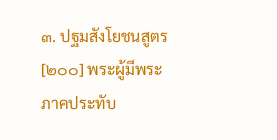๓. ปฐมสังโยชนสูตร
[๒๐๐] พระผู้มีพระภาคประทับ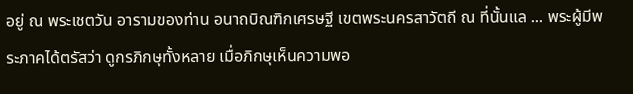อยู่ ณ พระเชตวัน อารามของท่าน อนาถบิณฑิกเศรษฐี เขตพระนครสาวัตถี ณ ที่นั้นแล ... พระผู้มีพระภาคได้ตรัสว่า ดูกรภิกษุทั้งหลาย เมื่อภิกษุเห็นความพอ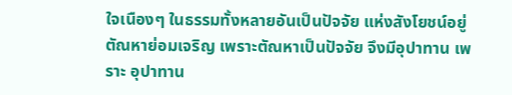ใจเนืองๆ ในธรรมทั้งหลายอันเป็นปัจจัย แห่งสังโยชน์อยู่ ตัณหาย่อมเจริญ เพราะตัณหาเป็นปัจจัย จึงมีอุปาทาน เพราะ อุปาทาน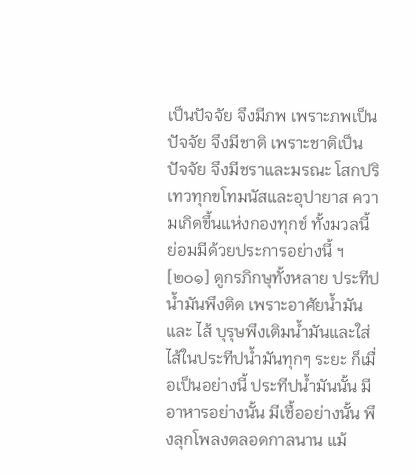เป็นปัจจัย จึงมีภพ เพราะภพเป็นปัจจัย จึงมีชาติ เพราะชาติเป็นปัจจัย จึงมีชราและมรณะ โสกปริเทวทุกขโทมนัสและอุปายาส ความเกิดขึ้นแห่งกองทุกข์ ทั้งมวลนี้ ย่อมมีด้วยประการอย่างนี้ ฯ [๒๐๑] ดูกรภิกษุทั้งหลาย ประทีปน้ำมันพึงติด เพราะอาศัยน้ำมันและ ไส้ บุรุษพึงเติมน้ำมันและใส่ไส้ในประทีปน้ำมันทุกๆ ระยะ ก็เมื่อเป็นอย่างนี้ ประทีปน้ำมันนั้น มีอาหารอย่างนั้น มีเชื้ออย่างนั้น พึงลุกโพลงตลอดกาลนาน แม้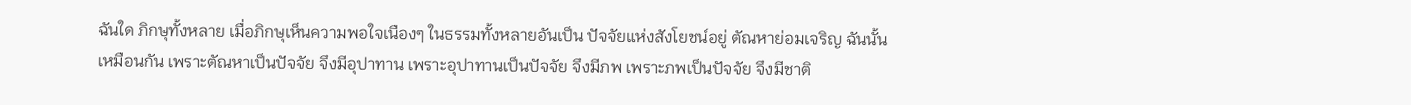ฉันใด ภิกษุทั้งหลาย เมื่อภิกษุเห็นความพอใจเนืองๆ ในธรรมทั้งหลายอันเป็น ปัจจัยแห่งสังโยชน์อยู่ ตัณหาย่อมเจริญ ฉันนั้นเหมือนกัน เพราะตัณหาเป็นปัจจัย จึงมีอุปาทาน เพราะอุปาทานเป็นปัจจัย จึงมีภพ เพราะภพเป็นปัจจัย จึงมีชาติ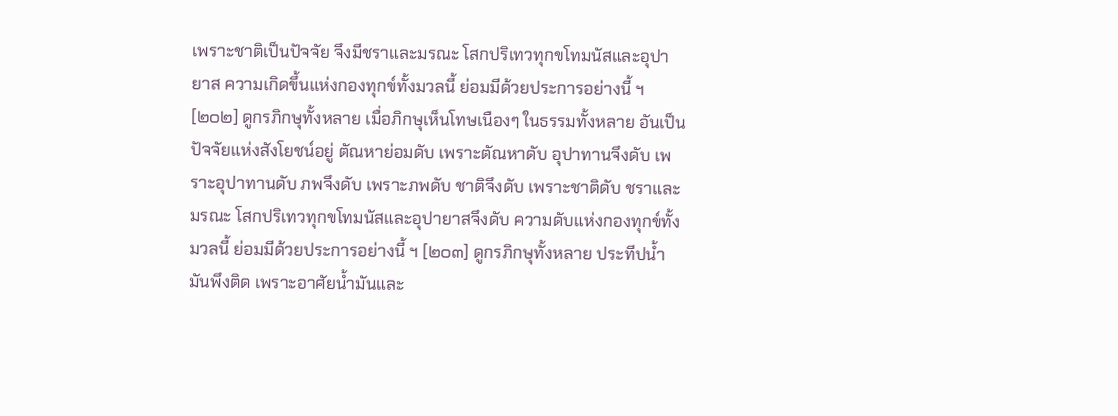เพราะชาติเป็นปัจจัย จึงมีชราและมรณะ โสกปริเทวทุกขโทมนัสและอุปายาส ความเกิดขึ้นแห่งกองทุกข์ทั้งมวลนี้ ย่อมมีด้วยประการอย่างนี้ ฯ [๒๐๒] ดูกรภิกษุทั้งหลาย เมื่อภิกษุเห็นโทษเนืองๆ ในธรรมทั้งหลาย อันเป็นปัจจัยแห่งสังโยชน์อยู่ ตัณหาย่อมดับ เพราะตัณหาดับ อุปาทานจึงดับ เพราะอุปาทานดับ ภพจึงดับ เพราะภพดับ ชาติจึงดับ เพราะชาติดับ ชราและ มรณะ โสกปริเทวทุกขโทมนัสและอุปายาสจึงดับ ความดับแห่งกองทุกข์ทั้งมวลนี้ ย่อมมีด้วยประการอย่างนี้ ฯ [๒๐๓] ดูกรภิกษุทั้งหลาย ประทีปน้ำมันพึงติด เพราะอาศัยน้ำมันและ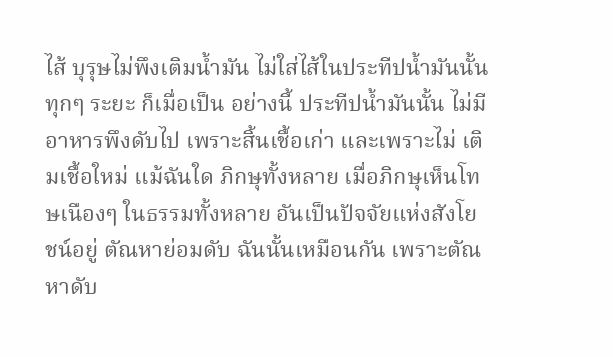ไส้ บุรุษไม่พึงเติมน้ำมัน ไม่ใส่ไส้ในประทีปน้ำมันนั้นทุกๆ ระยะ ก็เมื่อเป็น อย่างนี้ ประทีปน้ำมันนั้น ไม่มีอาหารพึงดับไป เพราะสิ้นเชื้อเก่า และเพราะไม่ เติมเชื้อใหม่ แม้ฉันใด ภิกษุทั้งหลาย เมื่อภิกษุเห็นโทษเนืองๆ ในธรรมทั้งหลาย อันเป็นปัจจัยแห่งสังโยชน์อยู่ ตัณหาย่อมดับ ฉันนั้นเหมือนกัน เพราะตัณหาดับ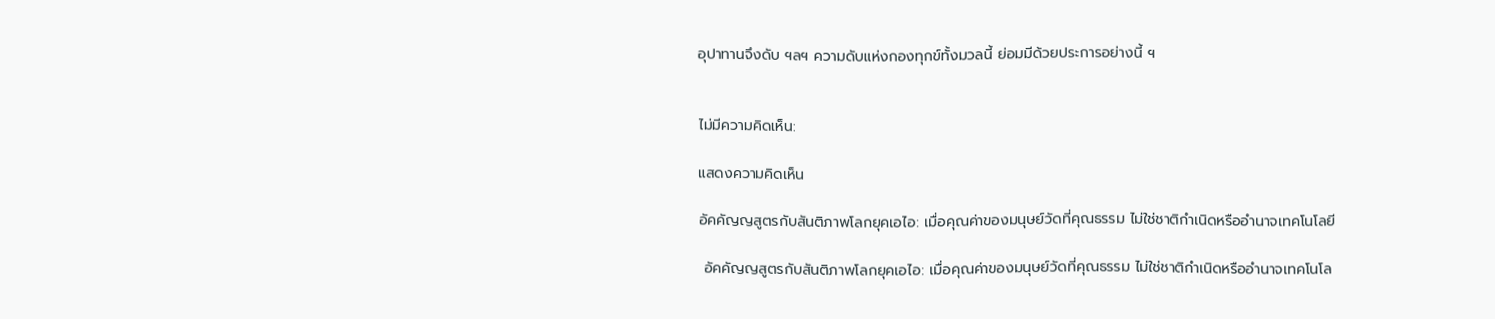อุปาทานจึงดับ ฯลฯ ความดับแห่งกองทุกข์ทั้งมวลนี้ ย่อมมีด้วยประการอย่างนี้ ฯ


ไม่มีความคิดเห็น:

แสดงความคิดเห็น

อัคคัญญสูตรกับสันติภาพโลกยุคเอไอ: เมื่อคุณค่าของมนุษย์วัดที่คุณธรรม ไม่ใช่ชาติกำเนิดหรืออำนาจเทคโนโลยี

 อัคคัญญสูตรกับสันติภาพโลกยุคเอไอ: เมื่อคุณค่าของมนุษย์วัดที่คุณธรรม ไม่ใช่ชาติกำเนิดหรืออำนาจเทคโนโล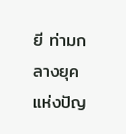ยี ท่ามกลางยุคแห่งปัญ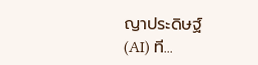ญาประดิษฐ์ (AI) ที...